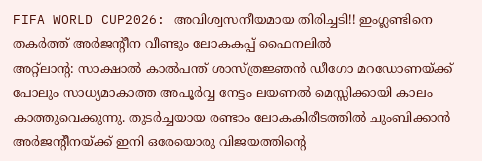FIFA WORLD CUP2026: അവിശ്വസനീയമായ തിരിച്ചടി!! ഇംഗ്ലണ്ടിനെ തകർത്ത് അർജന്റീന വീണ്ടും ലോകകപ്പ് ഫൈനലിൽ
അറ്റ്ലാന്റ: സാക്ഷാൽ കാൽപന്ത് ശാസ്ത്രജ്ഞൻ ഡീഗോ മറഡോണയ്ക്ക് പോലും സാധ്യമാകാത്ത അപൂർവ്വ നേട്ടം ലയണൽ മെസ്സിക്കായി കാലം കാത്തുവെക്കുന്നു. തുടർച്ചയായ രണ്ടാം ലോകകിരീടത്തിൽ ചുംബിക്കാൻ അർജന്റീനയ്ക്ക് ഇനി ഒരേയൊരു വിജയത്തിന്റെ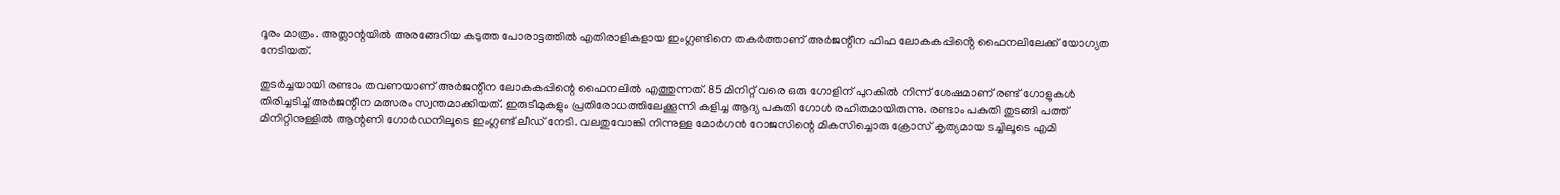ദൂരം മാത്രം. അത്ലാന്റയിൽ അരങ്ങേറിയ കടുത്ത പോരാട്ടത്തിൽ എതിരാളികളായ ഇംഗ്ലണ്ടിനെ തകർത്താണ് അർജന്റീന ഫിഫ ലോകകപ്പിൻ്റെ ഫൈനലിലേക്ക് യോഗ്യത നേടിയത്.

തുടർച്ചയായി രണ്ടാം തവണയാണ് അർജന്റീന ലോകകപ്പിന്റെ ഫൈനലിൽ എത്തുന്നത്. 85 മിനിറ്റ് വരെ ഒരു ഗോളിന് പുറകിൽ നിന്ന് ശേഷമാണ് രണ്ട് ഗോളുകൾ തിരിച്ചടിച്ച് അർജന്റീന മത്സരം സ്വന്തമാക്കിയത്. ഇരുടീമുകളും പ്രതിരോധത്തിലേക്കൂന്നി കളിച്ച ആദ്യ പകുതി ഗോൾ രഹിതമായിരുന്നു. രണ്ടാം പകുതി തുടങ്ങി പത്ത് മിനിറ്റിനുള്ളിൽ ആന്റണി ഗോർഡനിലൂടെ ഇംഗ്ലണ്ട് ലീഡ് നേടി. വലതുവോങ്കി നിന്നുള്ള മോർഗൻ റോജസിന്റെ മികസിച്ചൊരു ക്രോസ് കൃത്യമായ ടച്ചിലൂടെ എമി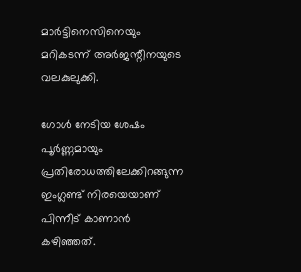മാർട്ടിനെസിനെയും മറികടന്ന് അർജന്റീനയുടെ വലകുലുക്കി.

ഗോൾ നേടിയ ശേഷം പൂർണ്ണമായും പ്രതിരോധത്തിലേക്കിറങ്ങുന്ന ഇംഗ്ലണ്ട് നിരയെയാണ് പിന്നീട് കാണാൻ കഴിഞ്ഞത്.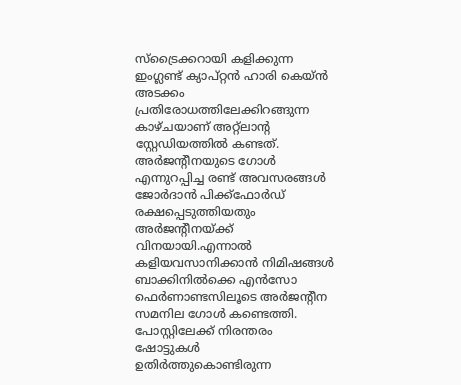സ്ട്രൈക്കറായി കളിക്കുന്ന ഇംഗ്ലണ്ട് ക്യാപ്റ്റൻ ഹാരി കെയ്ൻ അടക്കം പ്രതിരോധത്തിലേക്കിറങ്ങുന്ന കാഴ്ചയാണ് അറ്റ്ലാന്റ സ്റ്റേഡിയത്തിൽ കണ്ടത്. അർജന്റീനയുടെ ഗോൾ എന്നുറപ്പിച്ച രണ്ട് അവസരങ്ങൾ ജോർദാൻ പിക്ക്ഫോർഡ് രക്ഷപ്പെടുത്തിയതും അർജന്റീനയ്ക്ക് വിനയായി.എന്നാൽ കളിയവസാനിക്കാൻ നിമിഷങ്ങൾ ബാക്കിനിൽക്കെ എൻസോ ഫെർണാണ്ടസിലൂടെ അർജന്റീന സമനില ഗോൾ കണ്ടെത്തി. പോസ്റ്റിലേക്ക് നിരന്തരം ഷോട്ടുകൾ ഉതിർത്തുകൊണ്ടിരുന്ന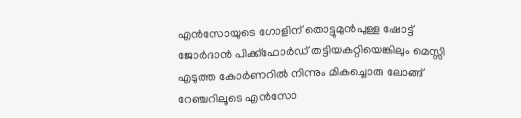എൻസോയുടെ ഗോളിന് തൊട്ടുമുൻപുള്ള ഷോട്ട് ജോർദാൻ പിക്ക്ഫോർഡ് തട്ടിയകറ്റിയെങ്കിലും മെസ്സി എടുത്ത കോർണറിൽ നിന്നും മികച്ചൊരു ലോങ്ങ് റേഞ്ചറിലൂടെ എൻസോ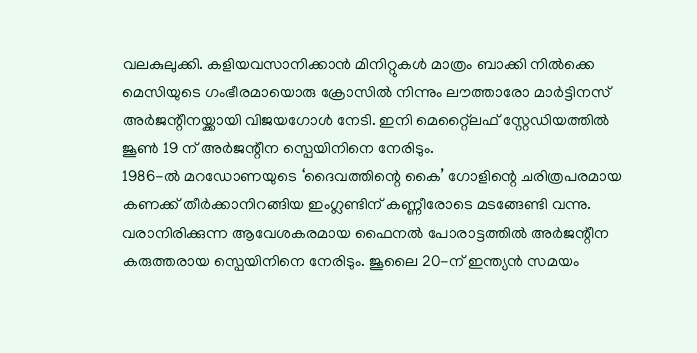വലകുലുക്കി. കളിയവസാനിക്കാൻ മിനിറ്റുകൾ മാത്രം ബാക്കി നിൽക്കെ മെസിയുടെ ഗംഭീരമായൊരു ക്രോസിൽ നിന്നും ലൗത്താരോ മാർട്ടിനസ് അർജന്റീനയ്ക്കായി വിജയഗോൾ നേടി. ഇനി മെറ്റ്ലൈഫ് സ്റ്റേഡിയത്തിൽ ജൂൺ 19 ന് അർജന്റീന സ്പെയിനിനെ നേരിടും.
1986-ൽ മറഡോണയുടെ ‘ദൈവത്തിന്റെ കൈ’ ഗോളിന്റെ ചരിത്രപരമായ കണക്ക് തീർക്കാനിറങ്ങിയ ഇംഗ്ലണ്ടിന് കണ്ണീരോടെ മടങ്ങേണ്ടി വന്നു. വരാനിരിക്കുന്ന ആവേശകരമായ ഫൈനൽ പോരാട്ടത്തിൽ അർജന്റീന കരുത്തരായ സ്പെയിനിനെ നേരിടും. ജൂലൈ 20-ന് ഇന്ത്യൻ സമയം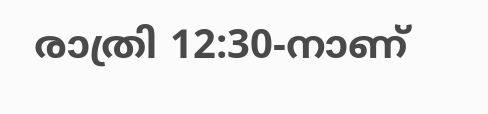രാത്രി 12:30-നാണ്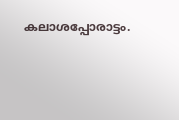കലാശപ്പോരാട്ടം.